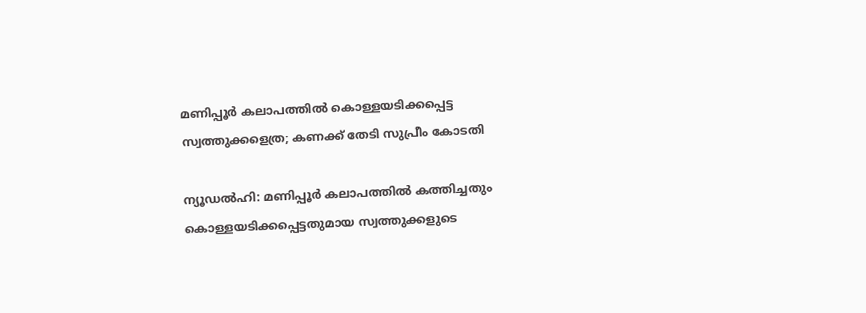മണിപ്പൂർ കലാപത്തിൽ കൊള്ളയടിക്കപ്പെട്ട സ്വത്തുക്കളെത്ര; കണക്ക് തേടി സുപ്രീം കോടതി

ന്യൂഡൽഹി: മണിപ്പൂർ കലാപത്തിൽ കത്തിച്ചതും കൊള്ളയടിക്കപ്പെട്ടതുമായ സ്വത്തുക്കളുടെ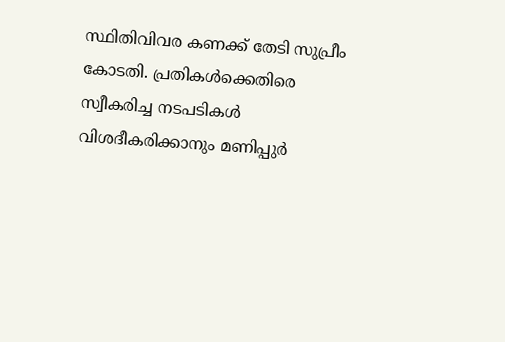സ്ഥിതിവിവര കണക്ക് തേടി സുപ്രീം കോടതി. പ്രതികൾക്കെതിരെ സ്വീകരിച്ച നടപടികൾ വിശദീകരിക്കാനും മണിപ്പുർ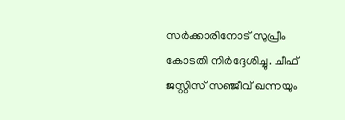സർക്കാരിനോട് സുപ്രീം കോടതി നിർദ്ദേശിച്ചു. ചീഫ് ജസ്റ്റിസ് സഞ്ജീവ് ഖന്നയും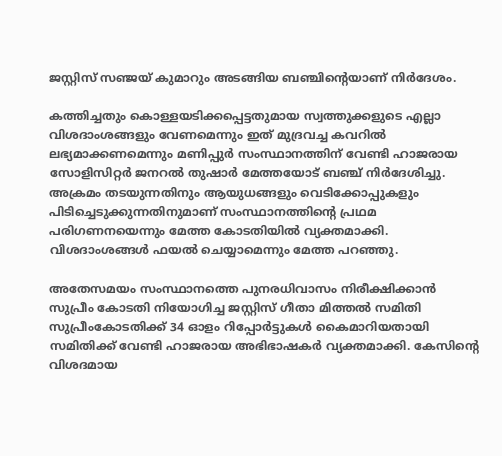ജസ്റ്റിസ് സഞ്ജയ് കുമാറും അടങ്ങിയ ബഞ്ചിന്റെയാണ് നിർദേശം.

കത്തിച്ചതും കൊള്ളയടിക്കപ്പെട്ടതുമായ സ്വത്തുക്കളുടെ എല്ലാ വിശദാംശങ്ങളും വേണമെന്നും ഇത് മുദ്രവച്ച കവറിൽ ലഭ്യമാക്കണമെന്നും മണിപ്പുർ സംസ്ഥാനത്തിന് വേണ്ടി ഹാജരായ സോളിസിറ്റർ ജനറൽ തുഷാർ മേത്തയോട് ബഞ്ച് നിർദേശിച്ചു. അക്രമം തടയുന്നതിനും ആയുധങ്ങളും വെടിക്കോപ്പുകളും പിടിച്ചെടുക്കുന്നതിനുമാണ് സംസ്ഥാനത്തിൻ്റെ പ്രഥമ പരിഗണനയെന്നും മേത്ത കോടതിയിൽ വ്യക്തമാക്കി. വിശദാംശങ്ങൾ ഫയൽ ചെയ്യാമെന്നും മേത്ത പറഞ്ഞു.

അതേസമയം സംസ്ഥാനത്തെ പുനരധിവാസം നിരീക്ഷിക്കാൻ സുപ്രീം കോടതി നിയോഗിച്ച ജസ്റ്റിസ് ഗീതാ മിത്തൽ സമിതി സുപ്രീംകോടതിക്ക് 34 ഓളം റിപ്പോർട്ടുകൾ കൈമാറിയതായി സമിതിക്ക് വേണ്ടി ഹാജരായ അഭിഭാഷകർ വ്യക്തമാക്കി. കേസിന്റെ വിശദമായ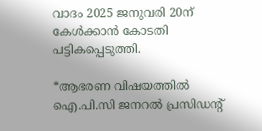വാദം 2025 ജനുവരി 20ന് കേൾക്കാൻ കോടതി പട്ടികപ്പെടുത്തി.

*ആഭരണ വിഷയത്തില്‍ ഐ.പി.സി ജനറല്‍ പ്രസിഡന്റ്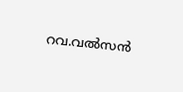റവ.വല്‍സന്‍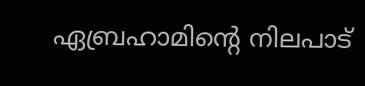ഏബ്രഹാമിന്റെ നിലപാട്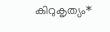കിറുകൃത്യം*